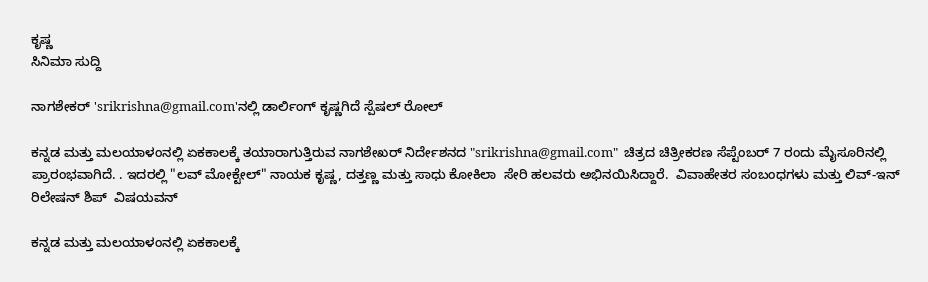ಕೃಷ್ಣ
ಸಿನಿಮಾ ಸುದ್ದಿ

ನಾಗಶೇಕರ್ 'srikrishna@gmail.com'ನಲ್ಲಿ ಡಾರ್ಲಿಂಗ್ ಕೃಷ್ಣಗಿದೆ ಸ್ಪೆಷಲ್ ರೋಲ್

ಕನ್ನಡ ಮತ್ತು ಮಲಯಾಳಂನಲ್ಲಿ ಏಕಕಾಲಕ್ಕೆ ತಯಾರಾಗುತ್ತಿರುವ ನಾಗಶೇಖರ್ ನಿರ್ದೇಶನದ "srikrishna@gmail.com"  ಚಿತ್ರದ ಚಿತ್ರೀಕರಣ ಸೆಪ್ಟೆಂಬರ್ 7 ರಂದು ಮೈಸೂರಿನಲ್ಲಿ ಪ್ರಾರಂಭವಾಗಿದೆ. . ಇದರಲ್ಲಿ "ಲವ್ ಮೋಕ್ಟೇಲ್" ನಾಯಕ ಕೃಷ್ಣ, ದತ್ತಣ್ಣ ಮತ್ತು ಸಾಧು ಕೋಕಿಲಾ  ಸೇರಿ ಹಲವರು ಅಭಿನಯಿಸಿದ್ದಾರೆ.  ವಿವಾಹೇತರ ಸಂಬಂಧಗಳು ಮತ್ತು ಲಿವ್-ಇನ್ ರಿಲೇಷನ್ ಶಿಪ್  ವಿಷಯವನ್

ಕನ್ನಡ ಮತ್ತು ಮಲಯಾಳಂನಲ್ಲಿ ಏಕಕಾಲಕ್ಕೆ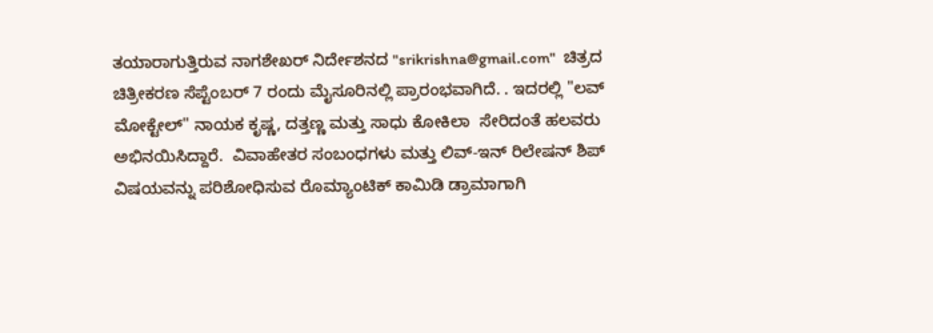ತಯಾರಾಗುತ್ತಿರುವ ನಾಗಶೇಖರ್ ನಿರ್ದೇಶನದ "srikrishna@gmail.com"  ಚಿತ್ರದ ಚಿತ್ರೀಕರಣ ಸೆಪ್ಟೆಂಬರ್ 7 ರಂದು ಮೈಸೂರಿನಲ್ಲಿ ಪ್ರಾರಂಭವಾಗಿದೆ. . ಇದರಲ್ಲಿ "ಲವ್ ಮೋಕ್ಟೇಲ್" ನಾಯಕ ಕೃಷ್ಣ, ದತ್ತಣ್ಣ ಮತ್ತು ಸಾಧು ಕೋಕಿಲಾ  ಸೇರಿದಂತೆ ಹಲವರು ಅಭಿನಯಿಸಿದ್ದಾರೆ.  ವಿವಾಹೇತರ ಸಂಬಂಧಗಳು ಮತ್ತು ಲಿವ್-ಇನ್ ರಿಲೇಷನ್ ಶಿಪ್  ವಿಷಯವನ್ನು ಪರಿಶೋಧಿಸುವ ರೊಮ್ಯಾಂಟಿಕ್ ಕಾಮಿಡಿ ಡ್ರಾಮಾಗಾಗಿ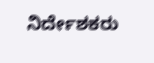ನಿರ್ದೇಶಕರು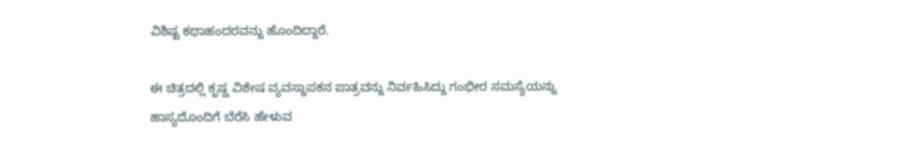ವಿಶಿಷ್ಟ ಕಥಾಹಂದರವನ್ನು ಹೊಂದಿದ್ದಾರೆ.

ಈ ಚಿತ್ರದಲ್ಲಿ ಕೃಷ್ಣ ವಿಶೇಷ ವ್ಯವಸ್ಥಾಪಕನ ಪಾತ್ರವನ್ನು ನಿರ್ವಹಿಸಿದ್ದು ಗಂಭೀರ ಸಮಸ್ಯೆಯನ್ನು ಹಾಸ್ಯದೊಂದಿಗೆ ಬೆರೆಸಿ ಹೇಳುವ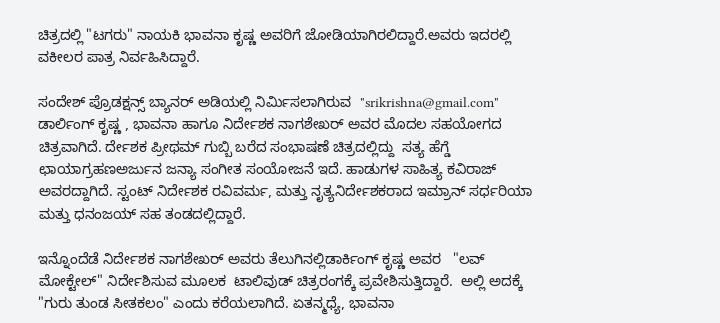ಚಿತ್ರದಲ್ಲಿ "ಟಗರು" ನಾಯಕಿ ಭಾವನಾ ಕೃಷ್ಣ ಅವರಿಗೆ ಜೋಡಿಯಾಗಿರಲಿದ್ದಾರೆ.ಅವರು ಇದರಲ್ಲಿ ವಕೀಲರ ಪಾತ್ರ ನಿರ್ವಹಿಸಿದ್ದಾರೆ.

ಸಂದೇಶ್ ಪ್ರೊಡಕ್ಷನ್ಸ್ ಬ್ಯಾನರ್ ಅಡಿಯಲ್ಲಿ ನಿರ್ಮಿಸಲಾಗಿರುವ  "srikrishna@gmail.com" ಡಾರ್ಲಿಂಗ್ ಕೃಷ್ಣ , ಭಾವನಾ ಹಾಗೂ ನಿರ್ದೇಶಕ ನಾಗಶೇಖರ್ ಅವರ ಮೊದಲ ಸಹಯೋಗದ ಚಿತ್ರವಾಗಿದೆ. ರ್ದೇಶಕ ಪ್ರೀಥಮ್ ಗುಬ್ಬಿ ಬರೆದ ಸಂಭಾಷಣೆ ಚಿತ್ರದಲ್ಲಿದ್ದು  ಸತ್ಯ ಹೆಗ್ಡೆ ಛಾಯಾಗ್ರಹಣಅರ್ಜುನ ಜನ್ಯಾ ಸಂಗೀತ ಸಂಯೋಜನೆ ಇದೆ. ಹಾಡುಗಳ ಸಾಹಿತ್ಯ ಕವಿರಾಜ್ ಅವರದ್ದಾಗಿದೆ. ಸ್ಟಂಟ್ ನಿರ್ದೇಶಕ ರವಿವರ್ಮ, ಮತ್ತು ನೃತ್ಯನಿರ್ದೇಶಕರಾದ ಇಮ್ರಾನ್ ಸರ್ಧರಿಯಾ ಮತ್ತು ಧನಂಜಯ್ ಸಹ ತಂಡದಲ್ಲಿದ್ದಾರೆ.

ಇನ್ನೊಂದೆಡೆ ನಿರ್ದೇಶಕ ನಾಗಶೇಖರ್ ಅವರು ತೆಲುಗಿನಲ್ಲಿಡಾರ್ಕಿಂಗ್ ಕೃಷ್ಣ ಅವರ   "ಲವ್ ಮೋಕ್ಟೇಲ್" ನಿರ್ದೇಶಿಸುವ ಮೂಲಕ  ಟಾಲಿವುಡ್ ಚಿತ್ರರಂಗಕ್ಕೆ ಪ್ರವೇಶಿಸುತ್ತಿದ್ದಾರೆ.  ಅಲ್ಲಿ ಅದಕ್ಕೆ "ಗುರು ತುಂಡ ಸೀತಕಲಂ" ಎಂದು ಕರೆಯಲಾಗಿದೆ. ಏತನ್ಮಧ್ಯೆ, ಭಾವನಾ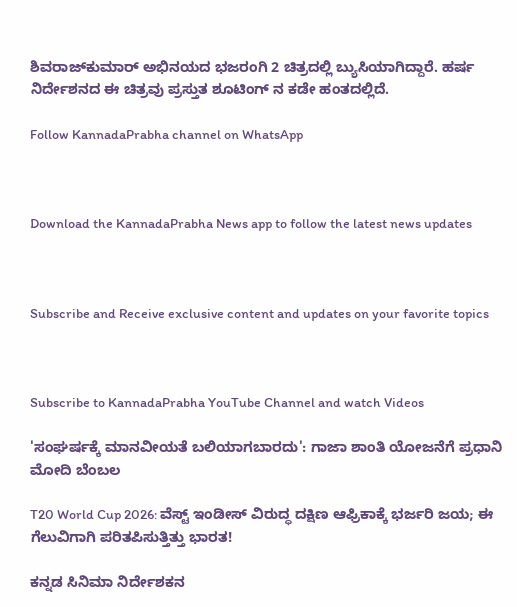ಶಿವರಾಜ್‌ಕುಮಾರ್ ಅಭಿನಯದ ಭಜರಂಗಿ 2 ಚಿತ್ರದಲ್ಲಿ ಬ್ಯುಸಿಯಾಗಿದ್ದಾರೆ. ಹರ್ಷ ನಿರ್ದೇಶನದ ಈ ಚಿತ್ರವು ಪ್ರಸ್ತುತ ಶೂಟಿಂಗ್ ನ ಕಡೇ ಹಂತದಲ್ಲಿದೆ.

Follow KannadaPrabha channel on WhatsApp



Download the KannadaPrabha News app to follow the latest news updates



Subscribe and Receive exclusive content and updates on your favorite topics



Subscribe to KannadaPrabha YouTube Channel and watch Videos

'ಸಂಘರ್ಷಕ್ಕೆ ಮಾನವೀಯತೆ ಬಲಿಯಾಗಬಾರದು': ಗಾಜಾ ಶಾಂತಿ ಯೋಜನೆಗೆ ಪ್ರಧಾನಿ ಮೋದಿ ಬೆಂಬಲ

T20 World Cup 2026: ವೆಸ್ಟ್ ಇಂಡೀಸ್ ವಿರುದ್ಧ ದಕ್ಷಿಣ ಆಫ್ರಿಕಾಕ್ಕೆ ಭರ್ಜರಿ ಜಯ; ಈ ಗೆಲುವಿಗಾಗಿ ಪರಿತಪಿಸುತ್ತಿತ್ತು ಭಾರತ!

ಕನ್ನಡ ಸಿನಿಮಾ ನಿರ್ದೇಶಕನ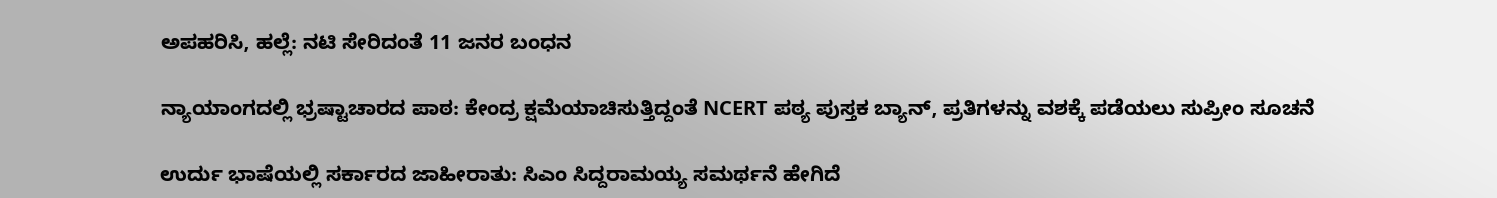ಅಪಹರಿಸಿ, ಹಲ್ಲೆ: ನಟಿ ಸೇರಿದಂತೆ 11 ಜನರ ಬಂಧನ

ನ್ಯಾಯಾಂಗದಲ್ಲಿ ಭ್ರಷ್ಟಾಚಾರದ ಪಾಠ: ಕೇಂದ್ರ ಕ್ಷಮೆಯಾಚಿಸುತ್ತಿದ್ದಂತೆ NCERT ಪಠ್ಯ ಪುಸ್ತಕ ಬ್ಯಾನ್, ಪ್ರತಿಗಳನ್ನು ವಶಕ್ಕೆ ಪಡೆಯಲು ಸುಪ್ರೀಂ ಸೂಚನೆ

ಉರ್ದು ಭಾಷೆಯಲ್ಲಿ ಸರ್ಕಾರದ ಜಾಹೀರಾತು: ಸಿಎಂ ಸಿದ್ದರಾಮಯ್ಯ ಸಮರ್ಥನೆ ಹೇಗಿದೆ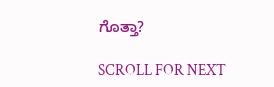ಗೊತ್ತಾ?

SCROLL FOR NEXT